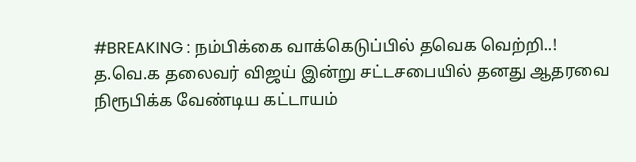#BREAKING : நம்பிக்கை வாக்கெடுப்பில் தவெக வெற்றி..!
த.வெ.க தலைவர் விஜய் இன்று சட்டசபையில் தனது ஆதரவை நிரூபிக்க வேண்டிய கட்டாயம்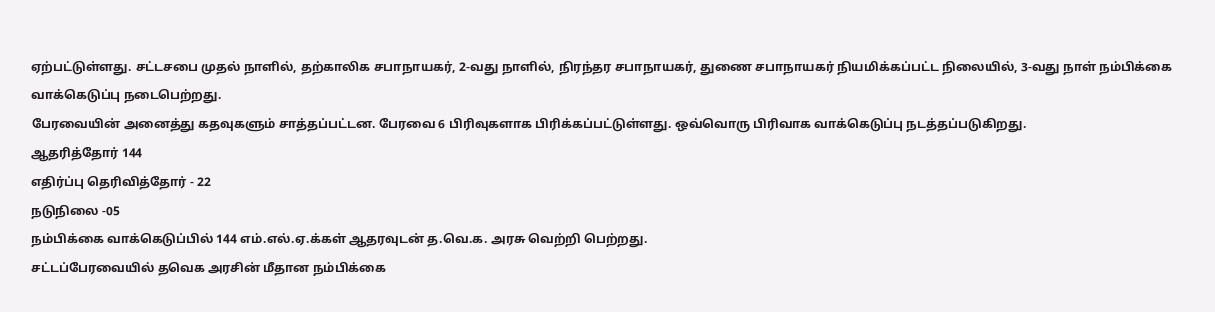ஏற்பட்டுள்ளது. சட்டசபை முதல் நாளில், தற்காலிக சபாநாயகர், 2-வது நாளில், நிரந்தர சபாநாயகர், துணை சபாநாயகர் நியமிக்கப்பட்ட நிலையில், 3-வது நாள் நம்பிக்கை வாக்கெடுப்பு நடைபெற்றது.
பேரவையின் அனைத்து கதவுகளும் சாத்தப்பட்டன. பேரவை 6 பிரிவுகளாக பிரிக்கப்பட்டுள்ளது. ஒவ்வொரு பிரிவாக வாக்கெடுப்பு நடத்தப்படுகிறது.
ஆதரித்தோர் 144
எதிர்ப்பு தெரிவித்தோர் - 22
நடுநிலை -05
நம்பிக்கை வாக்கெடுப்பில் 144 எம்.எல்.ஏ.க்கள் ஆதரவுடன் த.வெ.க. அரசு வெற்றி பெற்றது.
சட்டப்பேரவையில் தவெக அரசின் மீதான நம்பிக்கை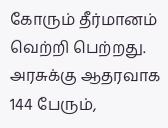கோரும் தீர்மானம் வெற்றி பெற்றது. அரசுக்கு ஆதரவாக 144 பேரும்,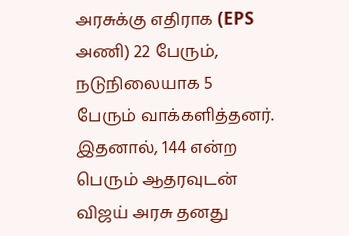அரசுக்கு எதிராக (EPS அணி) 22 பேரும், நடுநிலையாக 5 பேரும் வாக்களித்தனர். இதனால், 144 என்ற பெரும் ஆதரவுடன் விஜய் அரசு தனது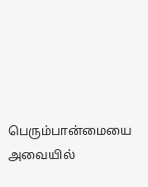பெரும்பான்மையை அவையில்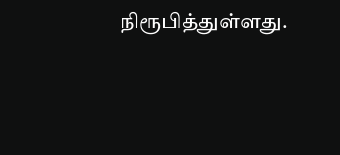நிரூபித்துள்ளது.